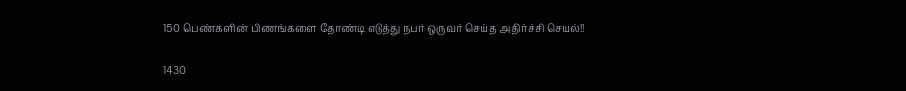150 பெண்களின் பிணங்களை தோண்டி எடுத்து நபர் ஒருவர் செய்த அதிர்ச்சி செயல்!!

1430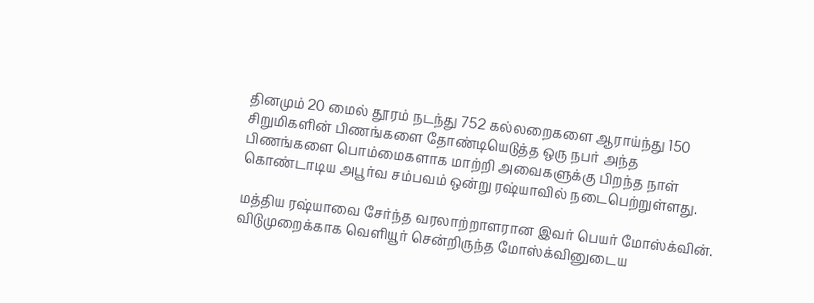தினமும் 20 மைல் தூரம் நடந்து 752 கல்லறைகளை ஆராய்ந்து 150 சிறுமிகளின் பிணங்களை தோண்டியெடுத்த ஒரு நபர் அந்த பிணங்களை பொம்மைகளாக மாற்றி அவைகளுக்கு பிறந்த நாள் கொண்டாடிய அபூர்வ சம்பவம் ஒன்று ரஷ்யாவில் நடைபெற்றுள்ளது.

மத்திய ரஷ்யாவை சேர்ந்த வரலாற்றாளரான இவர் பெயர் மோஸ்க்வின். விடுமுறைக்காக வெளியூர் சென்றிருந்த மோஸ்க்வினுடைய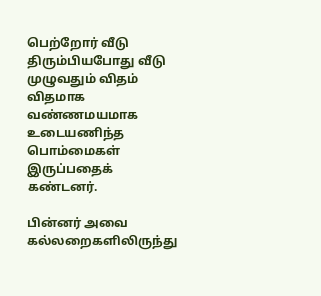பெற்றோர் வீடு திரும்பியபோது வீடு முழுவதும் விதம் விதமாக வண்ணமயமாக உடையணிந்த பொம்மைகள் இருப்பதைக் கண்டனர்.

பின்னர் அவை கல்லறைகளிலிருந்து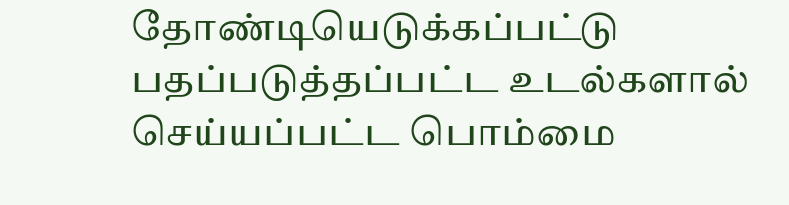தோண்டியெடுக்கப்பட்டு பதப்படுத்தப்பட்ட உடல்களால் செய்யப்பட்ட பொம்மை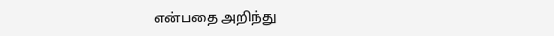என்பதை அறிந்து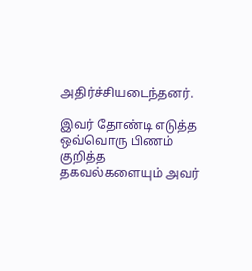அதிர்ச்சியடைந்தனர்.

இவர் தோண்டி எடுத்த ஒவ்வொரு பிணம் குறித்த தகவல்களையும் அவர்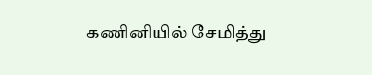கணினியில் சேமித்து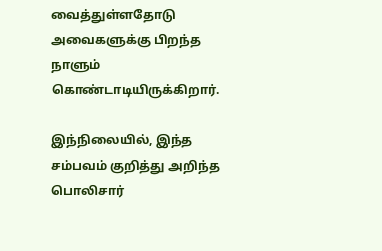வைத்துள்ளதோடு அவைகளுக்கு பிறந்த நாளும் கொண்டாடியிருக்கிறார்.

இந்நிலையில், இந்த சம்பவம் குறித்து அறிந்த பொலிசார்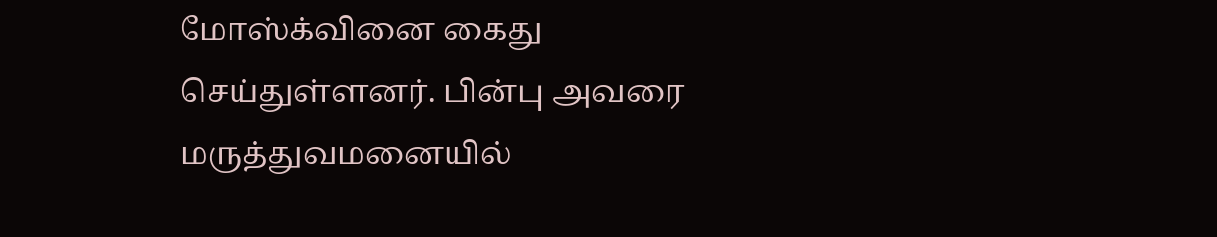மோஸ்க்வினை கைது செய்துள்ளனர். பின்பு அவரை மருத்துவமனையில்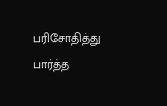பரிசோதித்து பார்த்த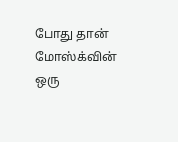போது தான் மோஸ்க்வின் ஒரு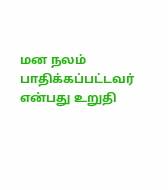மன நலம் பாதிக்கப்பட்டவர் என்பது உறுதி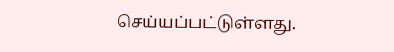செய்யப்பட்டுள்ளது.